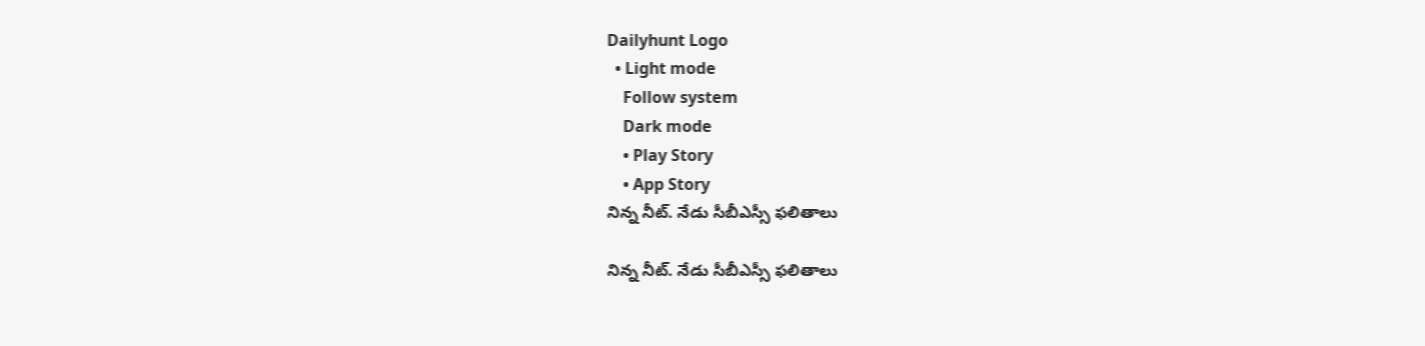Dailyhunt Logo
  • Light mode
    Follow system
    Dark mode
    • Play Story
    • App Story
నిన్న నీట్. నేడు సీబీఎస్సీ ఫలితాలు

నిన్న నీట్. నేడు సీబీఎస్సీ ఫలితాలు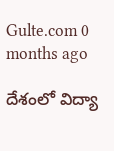Gulte.com 0 months ago

దేశంలో విద్యా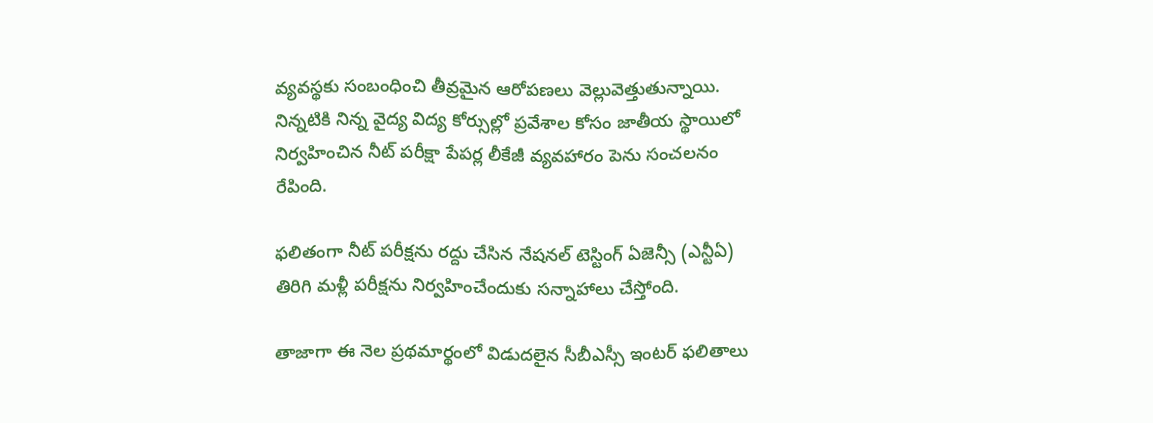వ్యవస్థకు సంబంధించి తీవ్రమైన ఆరోపణలు వెల్లువెత్తుతున్నాయి. నిన్నటికి నిన్న వైద్య విద్య కోర్సుల్లో ప్రవేశాల కోసం జాతీయ స్థాయిలో నిర్వహించిన నీట్ పరీక్షా పేపర్ల లీకేజీ వ్యవహారం పెను సంచలనం రేపింది.

ఫలితంగా నీట్ పరీక్షను రద్దు చేసిన నేషనల్ టెస్టింగ్ ఏజెన్సీ (ఎన్టీఏ) తిరిగి మళ్లీ పరీక్షను నిర్వహించేందుకు సన్నాహాలు చేస్తోంది.

తాజాగా ఈ నెల ప్రథమార్థంలో విడుదలైన సీబీఎస్సీ ఇంటర్ ఫలితాలు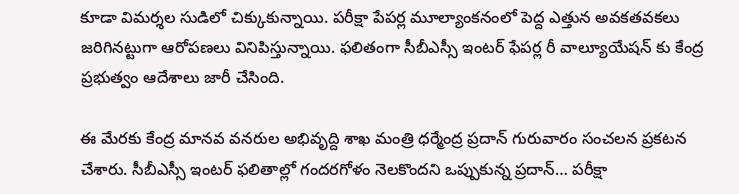కూడా విమర్శల సుడిలో చిక్కుకున్నాయి. పరీక్షా పేపర్ల మూల్యాంకనంలో పెద్ద ఎత్తున అవకతవకలు జరిగినట్టుగా ఆరోపణలు వినిపిస్తున్నాయి. ఫలితంగా సీబీఎస్సీ ఇంటర్ ఫేపర్ల రీ వాల్యూయేషన్ కు కేంద్ర ప్రభుత్వం ఆదేశాలు జారీ చేసింది.

ఈ మేరకు కేంద్ర మానవ వనరుల అభివృద్ది శాఖ మంత్రి ధర్మేంద్ర ప్రదాన్ గురువారం సంచలన ప్రకటన చేశారు. సీబీఎస్సీ ఇంటర్ ఫలితాల్లో గందరగోళం నెలకొందని ఒప్పుకున్న ప్రదాన్… పరీక్షా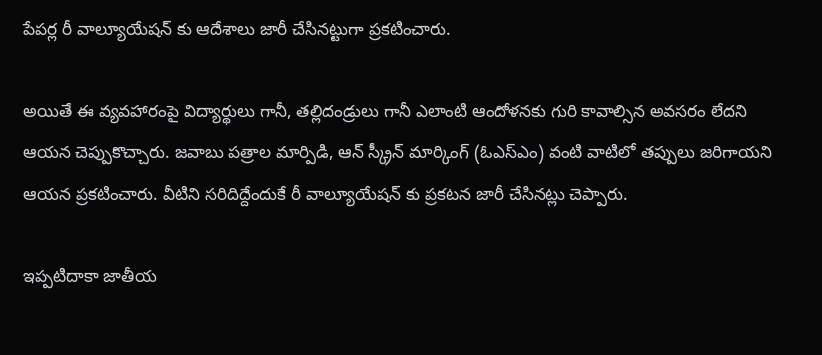పేపర్ల రీ వాల్యూయేషన్ కు ఆదేశాలు జారీ చేసినట్టుగా ప్రకటించారు.

అయితే ఈ వ్యవహారంపై విద్యార్థులు గానీ, తల్లిదండ్రులు గానీ ఎలాంటి ఆందోళనకు గురి కావాల్సిన అవసరం లేదని ఆయన చెప్పుకొచ్చారు. జవాబు పత్రాల మార్పిడి, ఆన్ స్క్రీన్ మార్కింగ్ (ఓఎస్ఎం) వంటి వాటిలో తప్పులు జరిగాయని ఆయన ప్రకటించారు. వీటిని సరిదిద్దేందుకే రీ వాల్యూయేషన్ కు ప్రకటన జారీ చేసినట్లు చెప్పారు.

ఇప్పటిదాకా జాతీయ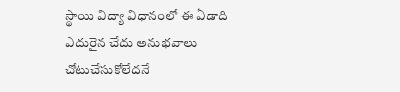స్థాయి విద్యా విధానంలో ఈ ఏడాది ఎదురైన చేదు అనుభవాలు చోటుచేసుకోలేదనే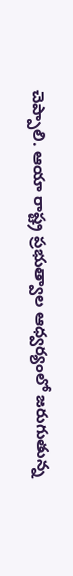చెప్పాలి. ఆయా రాష్ట్ర ప్రభుత్వాల ఆధ్వర్యంలో జరుగుతున్న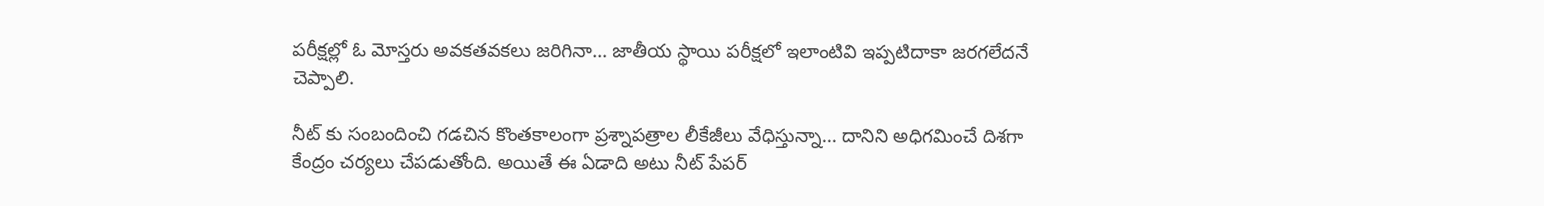పరీక్షల్లో ఓ మోస్తరు అవకతవకలు జరిగినా… జాతీయ స్థాయి పరీక్షలో ఇలాంటివి ఇప్పటిదాకా జరగలేదనే చెప్పాలి.

నీట్ కు సంబందించి గడచిన కొంతకాలంగా ప్రశ్నాపత్రాల లీకేజీలు వేధిస్తున్నా… దానిని అధిగమించే దిశగా కేంద్రం చర్యలు చేపడుతోంది. అయితే ఈ ఏడాది అటు నీట్ పేపర్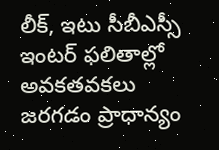లీక్, ఇటు సీబీఎస్సీ ఇంటర్ ఫలితాల్లో అవకతవకలు జరగడం ప్రాధాన్యం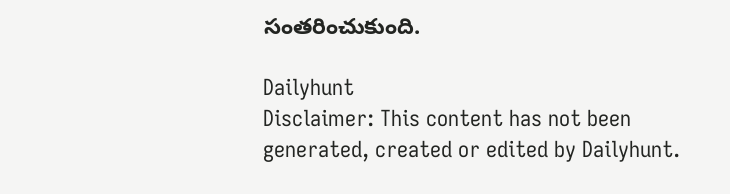సంతరించుకుంది.

Dailyhunt
Disclaimer: This content has not been generated, created or edited by Dailyhunt.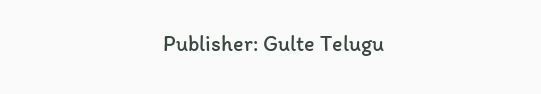Publisher: Gulte Telugu